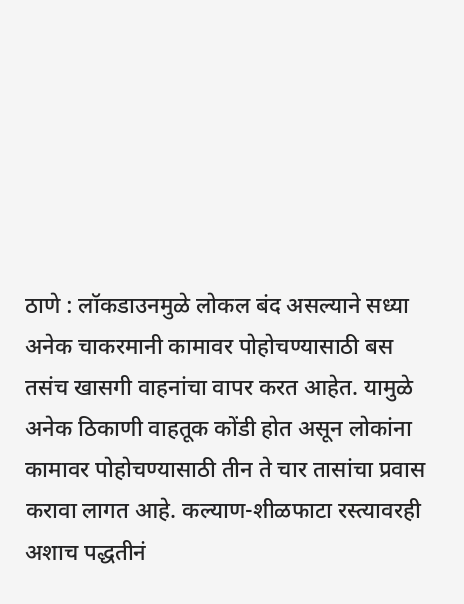ठाणे : लॉकडाउनमुळे लोकल बंद असल्याने सध्या अनेक चाकरमानी कामावर पोहोचण्यासाठी बस तसंच खासगी वाहनांचा वापर करत आहेत. यामुळे अनेक ठिकाणी वाहतूक कोंडी होत असून लोकांना कामावर पोहोचण्यासाठी तीन ते चार तासांचा प्रवास करावा लागत आहे. कल्याण-शीळफाटा रस्त्यावरही अशाच पद्धतीनं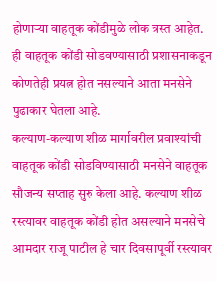होणाऱ्या वाहतूक कोंडीमुळे लोक त्रस्त आहेत. ही वाहतूक कोंडी सोडवण्यासाठी प्रशासनाकडून कोणतेही प्रयत्न होत नसल्याने आता मनसेने पुढाकार घेतला आहे.
कल्याण-कल्याण शीळ मार्गावरील प्रवाश्यांची वाहतूक कोंडी सोडविण्यासाठी मनसेने वाहतूक सौजन्य सप्ताह सुरु केला आहे. कल्याण शीळ रस्त्यावर वाहतूक कोंडी होत असल्याने मनसेचे आमदार राजू पाटील हे चार दिवसापूर्वी रस्त्यावर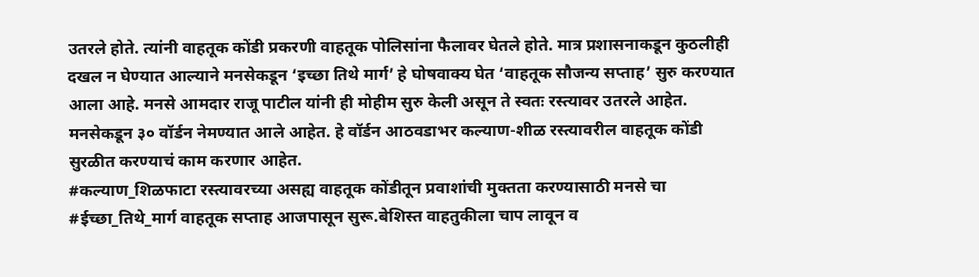उतरले होते. त्यांनी वाहतूक कोंडी प्रकरणी वाहतूक पोलिसांना फैलावर घेतले होते. मात्र प्रशासनाकडून कुठलीही दखल न घेण्यात आल्याने मनसेकडून ‘इच्छा तिथे मार्ग’ हे घोषवाक्य घेत ‘वाहतूक सौजन्य सप्ताह’ सुरु करण्यात आला आहे. मनसे आमदार राजू पाटील यांनी ही मोहीम सुरु केली असून ते स्वतः रस्त्यावर उतरले आहेत. मनसेकडून ३० वॉर्डन नेमण्यात आले आहेत. हे वॉर्डन आठवडाभर कल्याण-शीळ रस्त्यावरील वाहतूक कोंडी सुरळीत करण्याचं काम करणार आहेत.
#कल्याण_शिळफाटा रस्त्यावरच्या असह्य वाहतूक कोंडीतून प्रवाशांची मुक्तता करण्यासाठी मनसे चा #ईच्छा_तिथे_मार्ग वाहतूक सप्ताह आजपासून सुरू.बेशिस्त वाहतुकीला चाप लावून व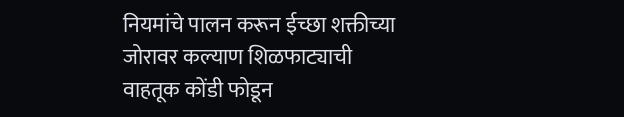नियमांचे पालन करून ईच्छा शक्तीच्या जोरावर कल्याण शिळफाट्याची वाहतूक कोंडी फोडून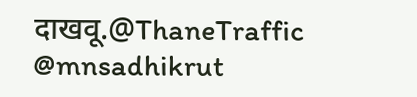दाखवू.@ThaneTraffic @mnsadhikrut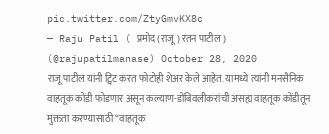pic.twitter.com/ZtyGmvKX8c
— Raju Patil ( प्रमोद (राजू) रतन पाटील ) (@rajupatilmanase) October 28, 2020
राजू पाटील यांनी ट्विट करत फोटोही शेअर केले आहेत. यामध्ये त्यांनी मनसैनिक वाहतूक कोंडी फोडणार असून कल्याण-डोंबिवलीकरांची असह्य वाहतूक कोंडीतून मुक्तता करण्यासाठी “वाहतूक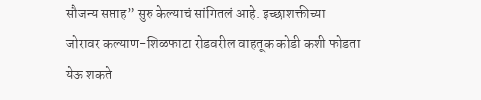सौजन्य सप्ताह” सुरु केल्याचं सांगितलं आहे. इच्छाशक्तीच्या जोरावर कल्याण-शिळफाटा रोडवरील वाहतूक कोडी कशी फोडता येऊ शकते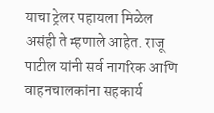याचा ट्रेलर पहायला मिळेल असंही ते म्हणाले आहेत. राजू पाटील यांनी सर्व नागरिक आणि वाहनचालकांना सहकार्य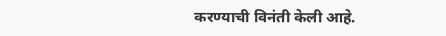करण्याची विनंती केली आहे.